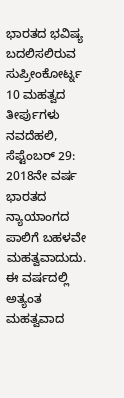ಭಾರತದ ಭವಿಷ್ಯ ಬದಲಿಸಲಿರುವ ಸುಪ್ರೀಂಕೋರ್ಟ್ನ 10 ಮಹತ್ವದ ತೀರ್ಪುಗಳು
ನವದೆಹಲಿ, ಸೆಪ್ಟೆಂಬರ್ 29: 2018ನೇ ವರ್ಷ ಭಾರತದ ನ್ಯಾಯಾಂಗದ ಪಾಲಿಗೆ ಬಹಳವೇ ಮಹತ್ವವಾದುದು. ಈ ವರ್ಷದಲ್ಲಿ ಅತ್ಯಂತ ಮಹತ್ವವಾದ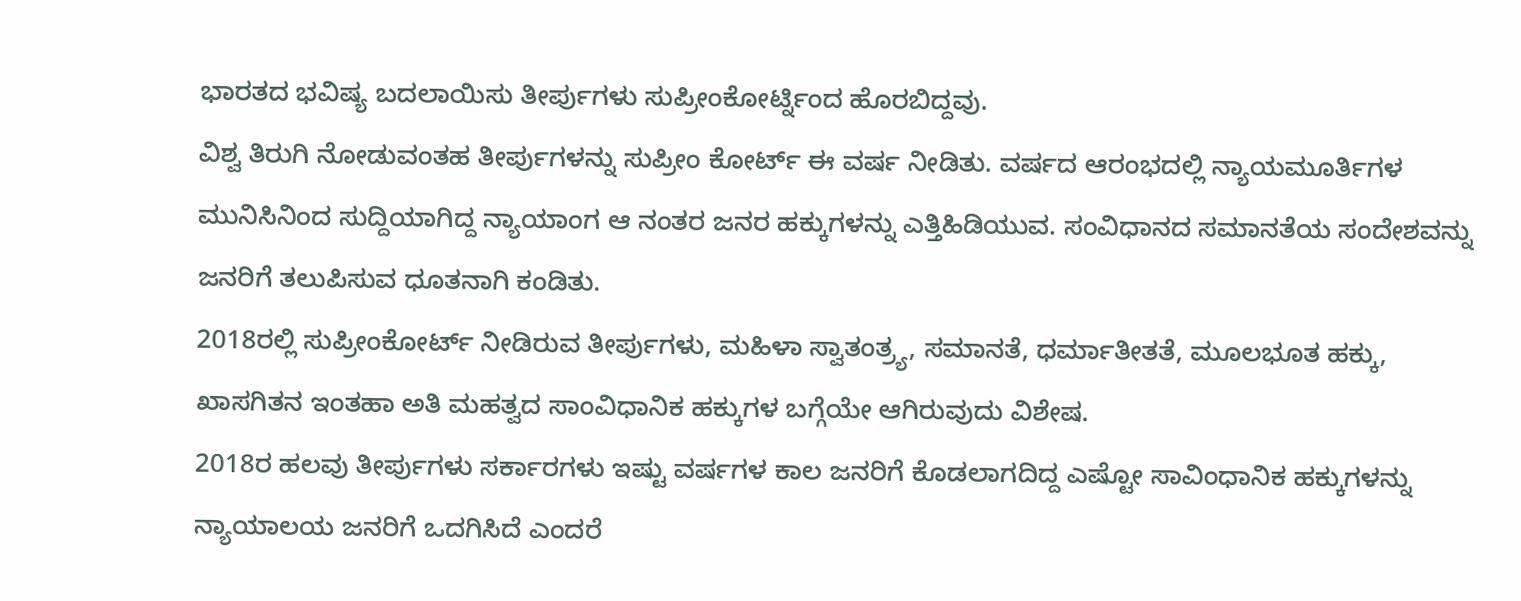ಭಾರತದ ಭವಿಷ್ಯ ಬದಲಾಯಿಸು ತೀರ್ಪುಗಳು ಸುಪ್ರೀಂಕೋರ್ಟ್ನಿಂದ ಹೊರಬಿದ್ದವು.
ವಿಶ್ವ ತಿರುಗಿ ನೋಡುವಂತಹ ತೀರ್ಪುಗಳನ್ನು ಸುಪ್ರೀಂ ಕೋರ್ಟ್ ಈ ವರ್ಷ ನೀಡಿತು. ವರ್ಷದ ಆರಂಭದಲ್ಲಿ ನ್ಯಾಯಮೂರ್ತಿಗಳ ಮುನಿಸಿನಿಂದ ಸುದ್ದಿಯಾಗಿದ್ದ ನ್ಯಾಯಾಂಗ ಆ ನಂತರ ಜನರ ಹಕ್ಕುಗಳನ್ನು ಎತ್ತಿಹಿಡಿಯುವ. ಸಂವಿಧಾನದ ಸಮಾನತೆಯ ಸಂದೇಶವನ್ನು ಜನರಿಗೆ ತಲುಪಿಸುವ ಧೂತನಾಗಿ ಕಂಡಿತು.
2018ರಲ್ಲಿ ಸುಪ್ರೀಂಕೋರ್ಟ್ ನೀಡಿರುವ ತೀರ್ಪುಗಳು, ಮಹಿಳಾ ಸ್ವಾತಂತ್ರ್ಯ, ಸಮಾನತೆ, ಧರ್ಮಾತೀತತೆ, ಮೂಲಭೂತ ಹಕ್ಕು, ಖಾಸಗಿತನ ಇಂತಹಾ ಅತಿ ಮಹತ್ವದ ಸಾಂವಿಧಾನಿಕ ಹಕ್ಕುಗಳ ಬಗ್ಗೆಯೇ ಆಗಿರುವುದು ವಿಶೇಷ.
2018ರ ಹಲವು ತೀರ್ಪುಗಳು ಸರ್ಕಾರಗಳು ಇಷ್ಟು ವರ್ಷಗಳ ಕಾಲ ಜನರಿಗೆ ಕೊಡಲಾಗದಿದ್ದ ಎಷ್ಟೋ ಸಾವಿಂಧಾನಿಕ ಹಕ್ಕುಗಳನ್ನು ನ್ಯಾಯಾಲಯ ಜನರಿಗೆ ಒದಗಿಸಿದೆ ಎಂದರೆ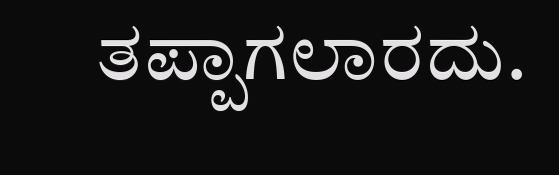ತಪ್ಪಾಗಲಾರದು.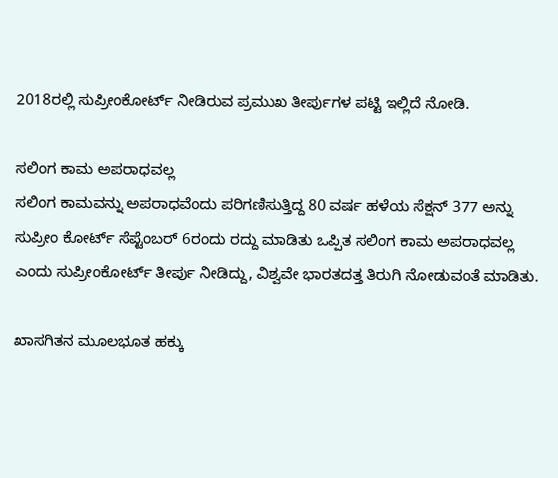2018ರಲ್ಲಿ ಸುಪ್ರೀಂಕೋರ್ಟ್ ನೀಡಿರುವ ಪ್ರಮುಖ ತೀರ್ಪುಗಳ ಪಟ್ಟಿ ಇಲ್ಲಿದೆ ನೋಡಿ.

ಸಲಿಂಗ ಕಾಮ ಅಪರಾಧವಲ್ಲ
ಸಲಿಂಗ ಕಾಮವನ್ನು ಅಪರಾಧವೆಂದು ಪರಿಗಣಿಸುತ್ತಿದ್ದ 80 ವರ್ಷ ಹಳೆಯ ಸೆಕ್ಷನ್ 377 ಅನ್ನು ಸುಪ್ರೀಂ ಕೋರ್ಟ್ ಸೆಪ್ಟೆಂಬರ್ 6ರಂದು ರದ್ದು ಮಾಡಿತು ಒಪ್ಪಿತ ಸಲಿಂಗ ಕಾಮ ಅಪರಾಧವಲ್ಲ ಎಂದು ಸುಪ್ರೀಂಕೋರ್ಟ್ ತೀರ್ಪು ನೀಡಿದ್ದು, ವಿಶ್ವವೇ ಭಾರತದತ್ತ ತಿರುಗಿ ನೋಡುವಂತೆ ಮಾಡಿತು.

ಖಾಸಗಿತನ ಮೂಲಭೂತ ಹಕ್ಕು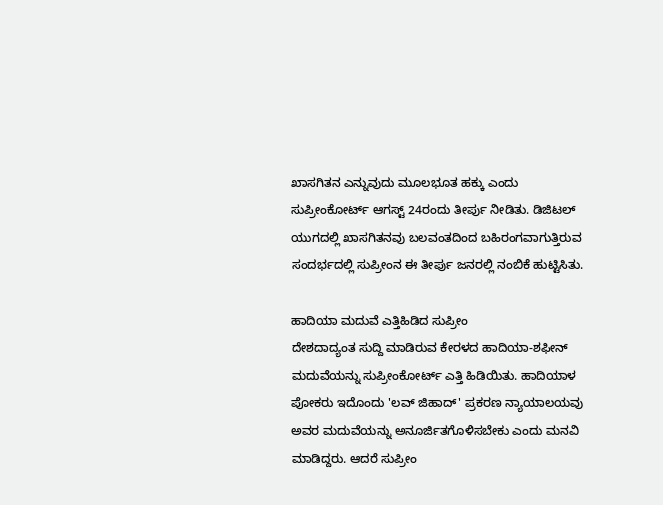ಖಾಸಗಿತನ ಎನ್ನುವುದು ಮೂಲಭೂತ ಹಕ್ಕು ಎಂದು ಸುಪ್ರೀಂಕೋರ್ಟ್ ಆಗಸ್ಟ್ 24ರಂದು ತೀರ್ಪು ನೀಡಿತು. ಡಿಜಿಟಲ್ ಯುಗದಲ್ಲಿ ಖಾಸಗಿತನವು ಬಲವಂತದಿಂದ ಬಹಿರಂಗವಾಗುತ್ತಿರುವ ಸಂದರ್ಭದಲ್ಲಿ ಸುಪ್ರೀಂನ ಈ ತೀರ್ಪು ಜನರಲ್ಲಿ ನಂಬಿಕೆ ಹುಟ್ಟಿಸಿತು.

ಹಾದಿಯಾ ಮದುವೆ ಎತ್ತಿಹಿಡಿದ ಸುಪ್ರೀಂ
ದೇಶದಾದ್ಯಂತ ಸುದ್ದಿ ಮಾಡಿರುವ ಕೇರಳದ ಹಾದಿಯಾ-ಶಫೀನ್ ಮದುವೆಯನ್ನು ಸುಪ್ರೀಂಕೋರ್ಟ್ ಎತ್ತಿ ಹಿಡಿಯಿತು. ಹಾದಿಯಾಳ ಪೋಕರು ಇದೊಂದು 'ಲವ್ ಜಿಹಾದ್' ಪ್ರಕರಣ ನ್ಯಾಯಾಲಯವು ಅವರ ಮದುವೆಯನ್ನು ಅನೂರ್ಜಿತಗೊಳಿಸಬೇಕು ಎಂದು ಮನವಿ ಮಾಡಿದ್ದರು. ಆದರೆ ಸುಪ್ರೀಂ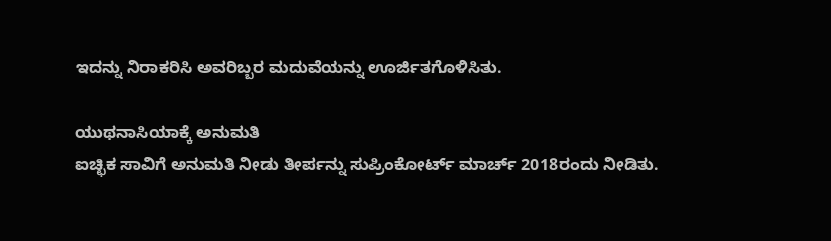ಇದನ್ನು ನಿರಾಕರಿಸಿ ಅವರಿಬ್ಬರ ಮದುವೆಯನ್ನು ಊರ್ಜಿತಗೊಳಿಸಿತು.

ಯುಥನಾಸಿಯಾಕ್ಕೆ ಅನುಮತಿ
ಐಚ್ಛಿಕ ಸಾವಿಗೆ ಅನುಮತಿ ನೀಡು ತೀರ್ಪನ್ನು ಸುಪ್ರಿಂಕೋರ್ಟ್ ಮಾರ್ಚ್ 2018ರಂದು ನೀಡಿತು.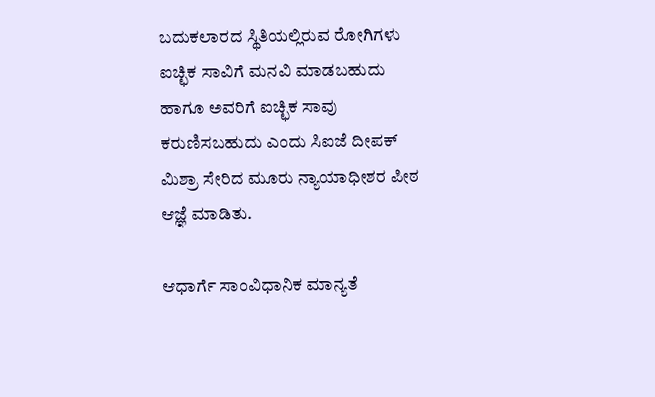ಬದುಕಲಾರದ ಸ್ಥಿತಿಯಲ್ಲಿರುವ ರೋಗಿಗಳು ಐಚ್ಛಿಕ ಸಾವಿಗೆ ಮನವಿ ಮಾಡಬಹುದು ಹಾಗೂ ಅವರಿಗೆ ಐಚ್ಛಿಕ ಸಾವು ಕರುಣಿಸಬಹುದು ಎಂದು ಸಿಐಜೆ ದೀಪಕ್ ಮಿಶ್ರಾ ಸೇರಿದ ಮೂರು ನ್ಯಾಯಾಧೀಶರ ಪೀಠ ಆಜ್ಞೆ ಮಾಡಿತು.

ಆಧಾರ್ಗೆ ಸಾಂವಿಧಾನಿಕ ಮಾನ್ಯತೆ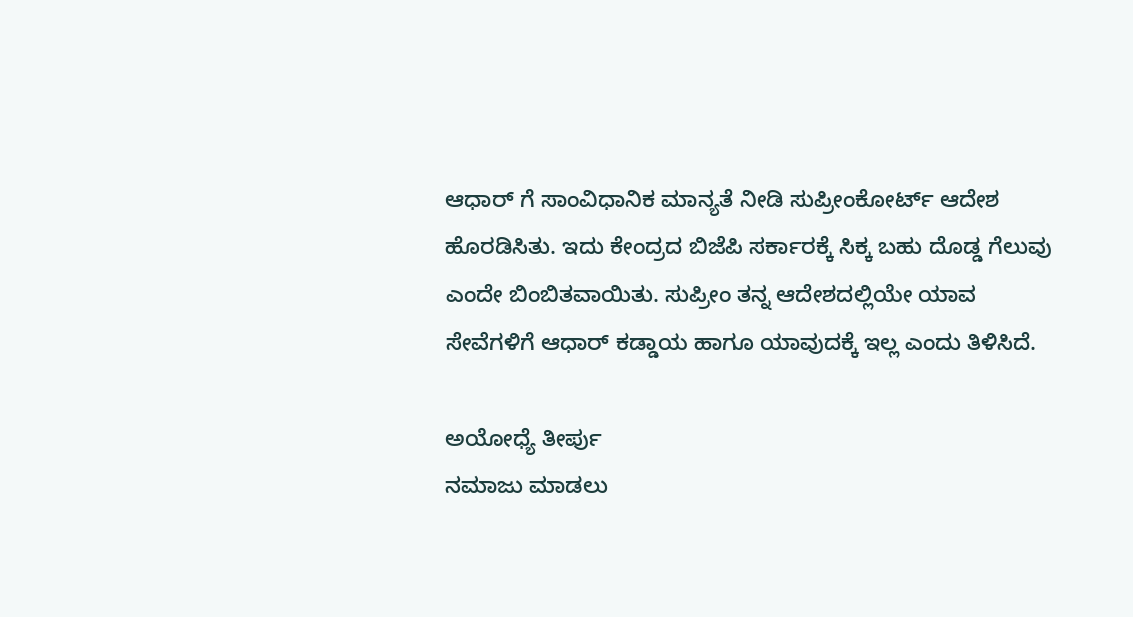ಆಧಾರ್ ಗೆ ಸಾಂವಿಧಾನಿಕ ಮಾನ್ಯತೆ ನೀಡಿ ಸುಪ್ರೀಂಕೋರ್ಟ್ ಆದೇಶ ಹೊರಡಿಸಿತು. ಇದು ಕೇಂದ್ರದ ಬಿಜೆಪಿ ಸರ್ಕಾರಕ್ಕೆ ಸಿಕ್ಕ ಬಹು ದೊಡ್ಡ ಗೆಲುವು ಎಂದೇ ಬಿಂಬಿತವಾಯಿತು. ಸುಪ್ರೀಂ ತನ್ನ ಆದೇಶದಲ್ಲಿಯೇ ಯಾವ ಸೇವೆಗಳಿಗೆ ಆಧಾರ್ ಕಡ್ಡಾಯ ಹಾಗೂ ಯಾವುದಕ್ಕೆ ಇಲ್ಲ ಎಂದು ತಿಳಿಸಿದೆ.

ಅಯೋಧ್ಯೆ ತೀರ್ಪು
ನಮಾಜು ಮಾಡಲು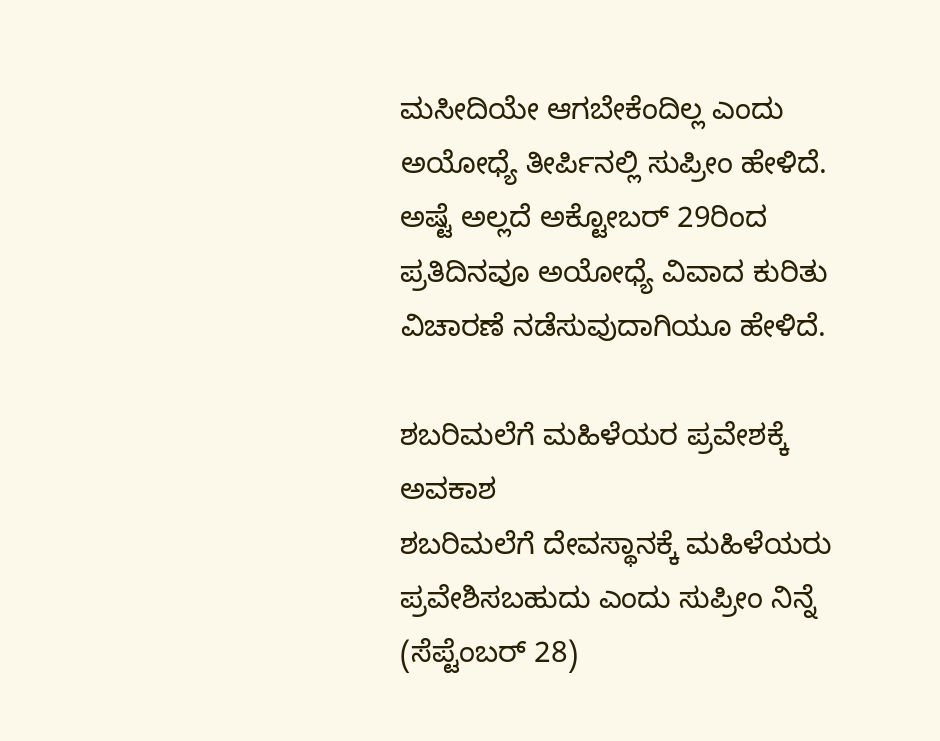ಮಸೀದಿಯೇ ಆಗಬೇಕೆಂದಿಲ್ಲ ಎಂದು ಅಯೋಧ್ಯೆ ತೀರ್ಪಿನಲ್ಲಿ ಸುಪ್ರೀಂ ಹೇಳಿದೆ. ಅಷ್ಟೆ ಅಲ್ಲದೆ ಅಕ್ಟೋಬರ್ 29ರಿಂದ ಪ್ರತಿದಿನವೂ ಅಯೋಧ್ಯೆ ವಿವಾದ ಕುರಿತು ವಿಚಾರಣೆ ನಡೆಸುವುದಾಗಿಯೂ ಹೇಳಿದೆ.

ಶಬರಿಮಲೆಗೆ ಮಹಿಳೆಯರ ಪ್ರವೇಶಕ್ಕೆ ಅವಕಾಶ
ಶಬರಿಮಲೆಗೆ ದೇವಸ್ಥಾನಕ್ಕೆ ಮಹಿಳೆಯರು ಪ್ರವೇಶಿಸಬಹುದು ಎಂದು ಸುಪ್ರೀಂ ನಿನ್ನೆ (ಸೆಪ್ಟೆಂಬರ್ 28)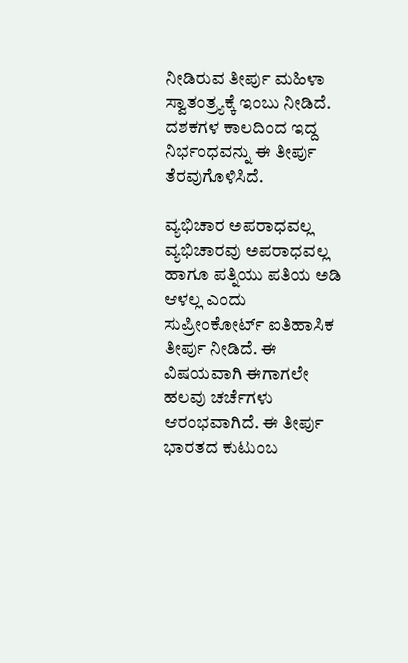ನೀಡಿರುವ ತೀರ್ಪು ಮಹಿಳಾ ಸ್ವಾತಂತ್ರ್ಯಕ್ಕೆ ಇಂಬು ನೀಡಿದೆ. ದಶಕಗಳ ಕಾಲದಿಂದ ಇದ್ದ ನಿರ್ಭಂಧವನ್ನು ಈ ತೀರ್ಪು ತೆರವುಗೊಳಿಸಿದೆ.

ವ್ಯಭಿಚಾರ ಅಪರಾಧವಲ್ಲ
ವ್ಯಭಿಚಾರವು ಅಪರಾಧವಲ್ಲ ಹಾಗೂ ಪತ್ನಿಯು ಪತಿಯ ಅಡಿ ಆಳಲ್ಲ ಎಂದು ಸುಪ್ರೀಂಕೋರ್ಟ್ ಐತಿಹಾಸಿಕ ತೀರ್ಪು ನೀಡಿದೆ. ಈ ವಿಷಯವಾಗಿ ಈಗಾಗಲೇ ಹಲವು ಚರ್ಚೆಗಳು ಆರಂಭವಾಗಿದೆ. ಈ ತೀರ್ಪು ಭಾರತದ ಕುಟುಂಬ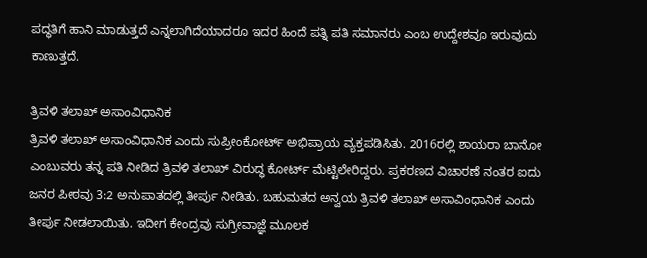ಪದ್ಧತಿಗೆ ಹಾನಿ ಮಾಡುತ್ತದೆ ಎನ್ನಲಾಗಿದೆಯಾದರೂ ಇದರ ಹಿಂದೆ ಪತ್ನಿ ಪತಿ ಸಮಾನರು ಎಂಬ ಉದ್ದೇಶವೂ ಇರುವುದು ಕಾಣುತ್ತದೆ.

ತ್ರಿವಳಿ ತಲಾಖ್ ಅಸಾಂವಿಧಾನಿಕ
ತ್ರಿವಳಿ ತಲಾಖ್ ಅಸಾಂವಿಧಾನಿಕ ಎಂದು ಸುಪ್ರೀಂಕೋರ್ಟ್ ಅಭಿಪ್ರಾಯ ವ್ಯಕ್ತಪಡಿಸಿತು. 2016ರಲ್ಲಿ ಶಾಯರಾ ಬಾನೋ ಎಂಬುವರು ತನ್ನ ಪತಿ ನೀಡಿದ ತ್ರಿವಳಿ ತಲಾಖ್ ವಿರುದ್ಧ ಕೋರ್ಟ್ ಮೆಟ್ಟಿಲೇರಿದ್ದರು. ಪ್ರಕರಣದ ವಿಚಾರಣೆ ನಂತರ ಐದು ಜನರ ಪೀಠವು 3:2 ಅನುಪಾತದಲ್ಲಿ ತೀರ್ಪು ನೀಡಿತು. ಬಹುಮತದ ಅನ್ವಯ ತ್ರಿವಳಿ ತಲಾಖ್ ಅಸಾವಿಂಧಾನಿಕ ಎಂದು ತೀರ್ಪು ನೀಡಲಾಯಿತು. ಇದೀಗ ಕೇಂದ್ರವು ಸುಗ್ರೀವಾಜ್ಞೆ ಮೂಲಕ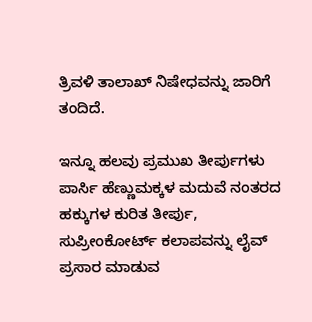ತ್ರಿವಳಿ ತಾಲಾಖ್ ನಿಷೇಧವನ್ನು ಜಾರಿಗೆ ತಂದಿದೆ.

ಇನ್ನೂ ಹಲವು ಪ್ರಮುಖ ತೀರ್ಪುಗಳು
ಪಾರ್ಸಿ ಹೆಣ್ಣುಮಕ್ಕಳ ಮದುವೆ ನಂತರದ ಹಕ್ಕುಗಳ ಕುರಿತ ತೀರ್ಪು, ಸುಪ್ರೀಂಕೋರ್ಟ್ ಕಲಾಪವನ್ನು ಲೈವ್ ಪ್ರಸಾರ ಮಾಡುವ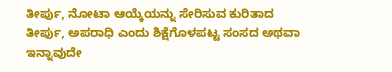ತೀರ್ಪು, ನೋಟಾ ಆಯ್ಕೆಯನ್ನು ಸೇರಿಸುವ ಕುರಿತಾದ ತೀರ್ಪು, ಅಪರಾಧಿ ಎಂದು ಶಿಕ್ಷೆಗೊಳಪಟ್ಟ ಸಂಸದ ಅಥವಾ ಇನ್ನಾವುದೇ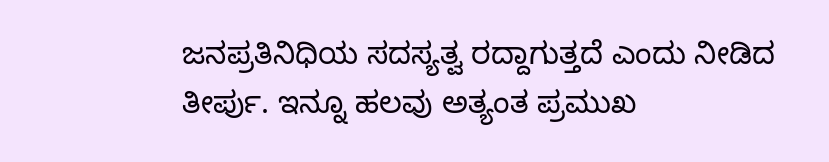ಜನಪ್ರತಿನಿಧಿಯ ಸದಸ್ಯತ್ವ ರದ್ದಾಗುತ್ತದೆ ಎಂದು ನೀಡಿದ ತೀರ್ಪು. ಇನ್ನೂ ಹಲವು ಅತ್ಯಂತ ಪ್ರಮುಖ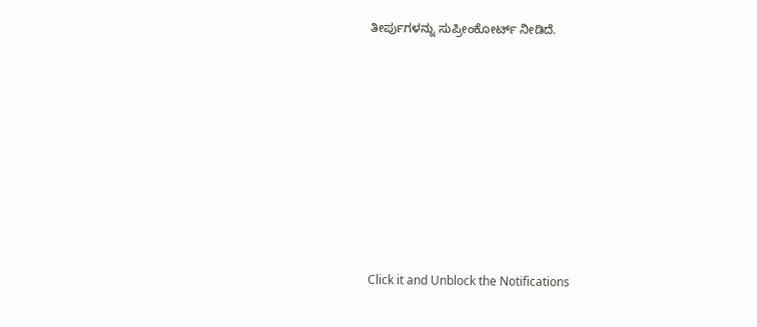ತೀರ್ಪುಗಳನ್ನು ಸುಪ್ರೀಂಕೋರ್ಟ್ ನೀಡಿದೆ.












Click it and Unblock the Notifications